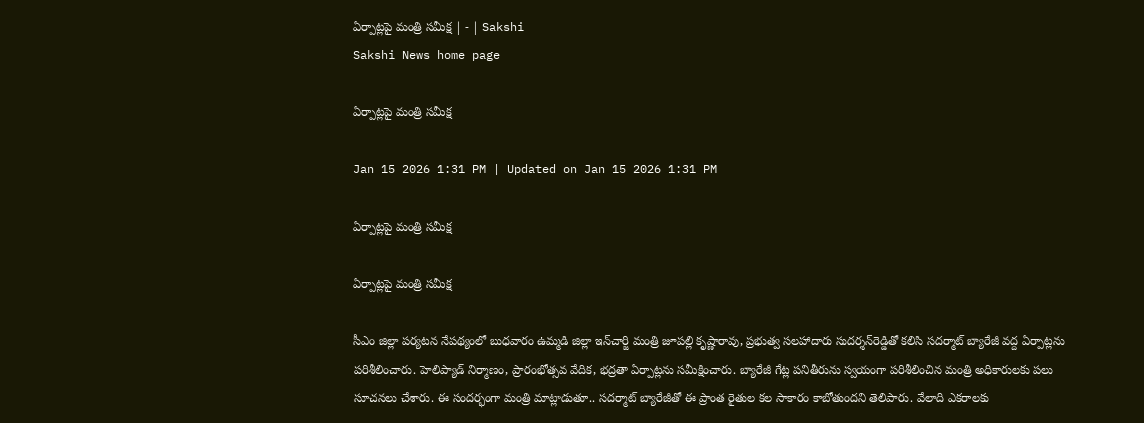ఏర్పాట్లపై మంత్రి సమీక్ష | - | Sakshi
Sakshi News home page

ఏర్పాట్లపై మంత్రి సమీక్ష

Jan 15 2026 1:31 PM | Updated on Jan 15 2026 1:31 PM

ఏర్పాట్లపై మంత్రి సమీక్ష

ఏర్పాట్లపై మంత్రి సమీక్ష

సీఎం జిల్లా పర్యటన నేపథ్యంలో బుధవారం ఉమ్మడి జిల్లా ఇన్‌చార్జి మంత్రి జూపల్లి కృష్ణారావు, ప్రభుత్వ సలహాదారు సుదర్శన్‌రెడ్డితో కలిసి సదర్మాట్‌ బ్యారేజీ వద్ద ఏర్పాట్లను పరిశీలించారు. హెలిప్యాడ్‌ నిర్మాణం, ప్రారంభోత్సవ వేదిక, భద్రతా ఏర్పాట్లను సమీక్షించారు. బ్యారేజీ గేట్ల పనితీరును స్వయంగా పరిశీలించిన మంత్రి అధికారులకు పలు సూచనలు చేశారు. ఈ సందర్భంగా మంత్రి మాట్లాడుతూ.. సదర్మాట్‌ బ్యారేజీతో ఈ ప్రాంత రైతుల కల సాకారం కాబోతుందని తెలిపారు. వేలాది ఎకరాలకు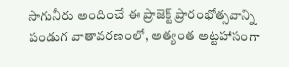సాగునీరు అందించే ఈ ప్రాజెక్ట్‌ ప్రారంభోత్సవాన్ని పండుగ వాతావరణంలో, అత్యంత అట్టహాసంగా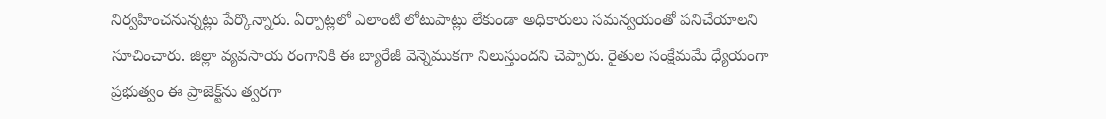నిర్వహించనున్నట్లు పేర్కొన్నారు. ఏర్పాట్లలో ఎలాంటి లోటుపాట్లు లేకుండా అధికారులు సమన్వయంతో పనిచేయాలని సూచించారు. జిల్లా వ్యవసాయ రంగానికి ఈ బ్యారేజీ వెన్నెముకగా నిలుస్తుందని చెప్పారు. రైతుల సంక్షేమమే ధ్యేయంగా ప్రభుత్వం ఈ ప్రాజెక్ట్‌ను త్వరగా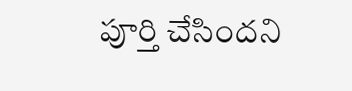పూర్తి చేసిందని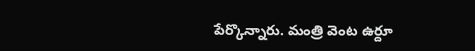పేర్కొన్నారు. మంత్రి వెంట ఉర్దూ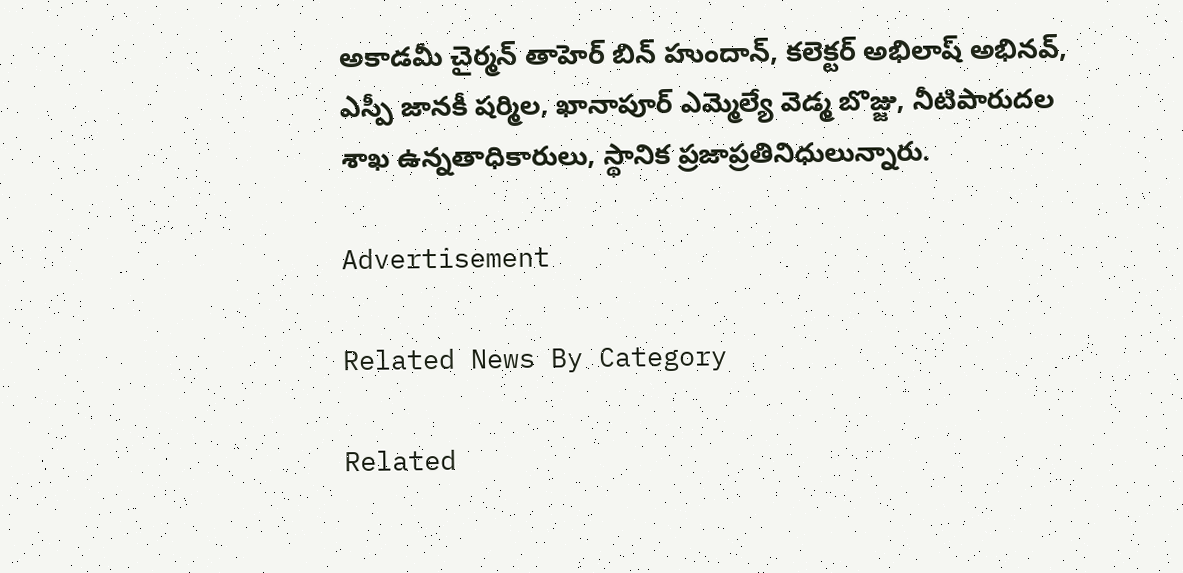అకాడమీ చైర్మన్‌ తాహెర్‌ బిన్‌ హుందాన్‌, కలెక్టర్‌ అభిలాష్‌ అభినవ్‌, ఎస్పీ జానకీ షర్మిల, ఖానాపూర్‌ ఎమ్మెల్యే వెడ్మ బొజ్జు, నీటిపారుదల శాఖ ఉన్నతాధికారులు, స్థానిక ప్రజాప్రతినిధులున్నారు.

Advertisement

Related News By Category

Related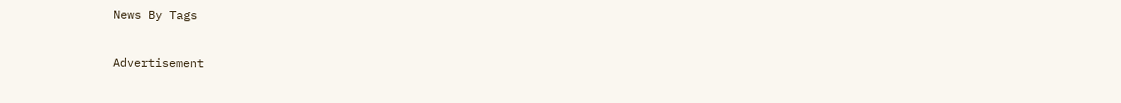News By Tags

Advertisement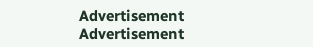Advertisement
Advertisement